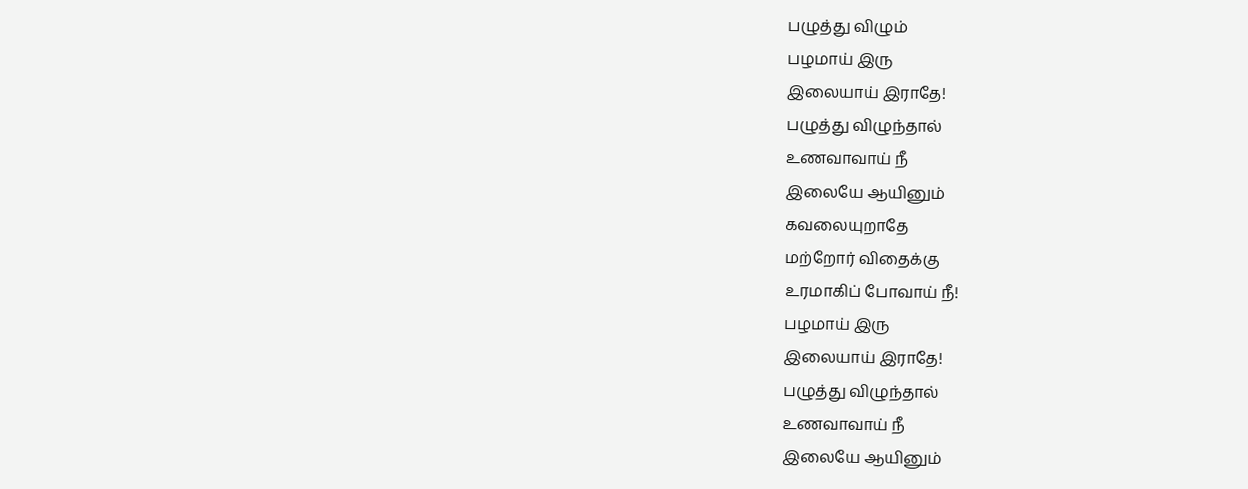பழுத்து விழும்
பழமாய் இரு
இலையாய் இராதே!
பழுத்து விழுந்தால்
உணவாவாய் நீ
இலையே ஆயினும்
கவலையுறாதே
மற்றோர் விதைக்கு
உரமாகிப் போவாய் நீ!
பழமாய் இரு
இலையாய் இராதே!
பழுத்து விழுந்தால்
உணவாவாய் நீ
இலையே ஆயினும்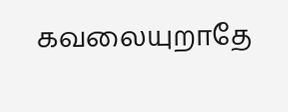கவலையுறாதே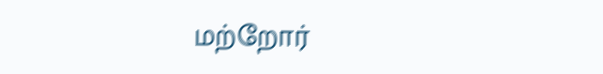மற்றோர்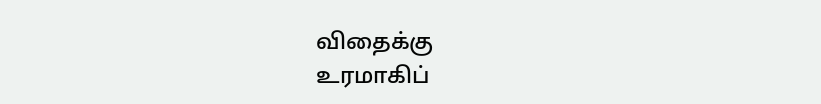விதைக்கு
உரமாகிப்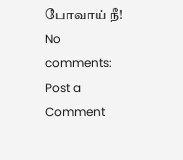போவாய் நீ!
No comments:
Post a Comment